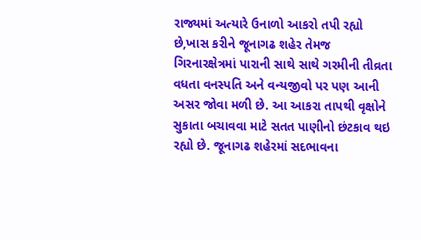રાજ્યમાં અત્યારે ઉનાળો આકરો તપી રહ્યો છે,ખાસ કરીને જૂનાગઢ શહેર તેમજ ગિરનારક્ષેત્રમાં પારાની સાથે સાથે ગરમીની તીવ્રતા વધતા વનસ્પતિ અને વન્યજીવો પર પણ આની અસર જોવા મળી છે. આ આકરા તાપથી વૃક્ષોને સુકાતા બચાવવા માટે સતત પાણીનો છંટકાવ થઇ રહ્યો છે. જૂનાગઢ શહેરમાં સદભાવના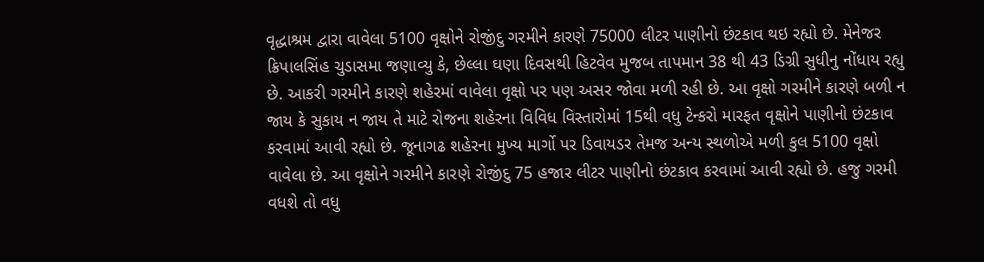વૃદ્ધાશ્રમ દ્વારા વાવેલા 5100 વૃક્ષોને રોજીંદુ ગરમીને કારણે 75000 લીટર પાણીનો છંટકાવ થઇ રહ્યો છે. મેનેજર ક્રિપાલસિંહ ચુડાસમા જણાવ્યુ કે, છેલ્લા ઘણા દિવસથી હિટવેવ મુજબ તાપમાન 38 થી 43 ડિગ્રી સુધીનુ નોંધાય રહ્યુ છે. આકરી ગરમીને કારણે શહેરમાં વાવેલા વૃક્ષો પર પણ અસર જોવા મળી રહી છે. આ વૃક્ષો ગરમીને કારણે બળી ન જાય કે સુકાય ન જાય તે માટે રોજના શહેરના વિવિધ વિસ્તારોમાં 15થી વધુ ટેન્કરો મારફત વૃક્ષોને પાણીનો છંટકાવ કરવામાં આવી રહ્યો છે. જૂનાગઢ શહેરના મુખ્ય માર્ગો પર ડિવાયડર તેમજ અન્ય સ્થળોએ મળી કુલ 5100 વૃક્ષો વાવેલા છે. આ વૃક્ષોને ગરમીને કારણે રોજીંદુ 75 હજાર લીટર પાણીનો છંટકાવ કરવામાં આવી રહ્યો છે. હજુ ગરમી વધશે તો વધુ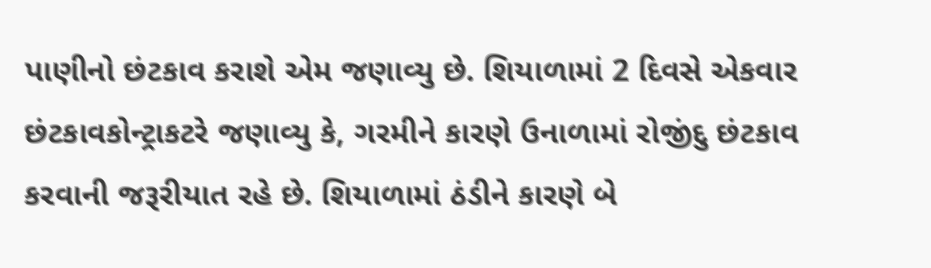પાણીનો છંટકાવ કરાશે એમ જણાવ્યુ છે. શિયાળામાં 2 દિવસે એકવાર છંટકાવકોન્ટ્રાકટરે જણાવ્યુ કે, ગરમીને કારણે ઉનાળામાં રોજીંદુ છંટકાવ કરવાની જરૂરીયાત રહે છે. શિયાળામાં ઠંડીને કારણે બે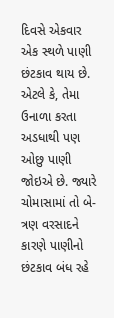દિવસે એકવાર એક સ્થળે પાણી છંટકાવ થાય છે. એટલે કે, તેમા ઉનાળા કરતા અડધાથી પણ ઓછુ પાણી જોઇએ છે. જ્યારે ચોમાસામાં તો બે-ત્રણ વરસાદને કારણે પાણીનો છંટકાવ બંધ રહે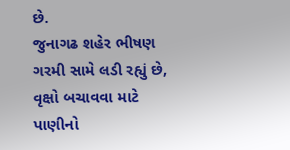છે.
જુનાગઢ શહેર ભીષણ ગરમી સામે લડી રહ્યું છે, વૃક્ષો બચાવવા માટે પાણીનો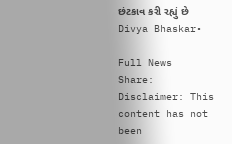છંટકાવ કરી રહ્યું છે
Divya Bhaskar•

Full News
Share:
Disclaimer: This content has not been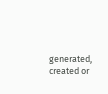generated, created or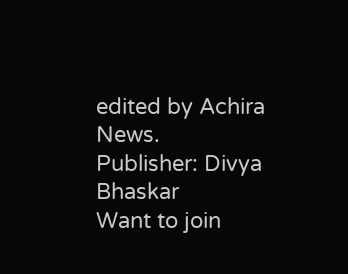edited by Achira News.
Publisher: Divya Bhaskar
Want to join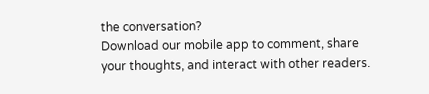the conversation?
Download our mobile app to comment, share your thoughts, and interact with other readers.